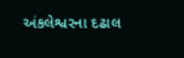અંકલેશ્વરના દઢાલ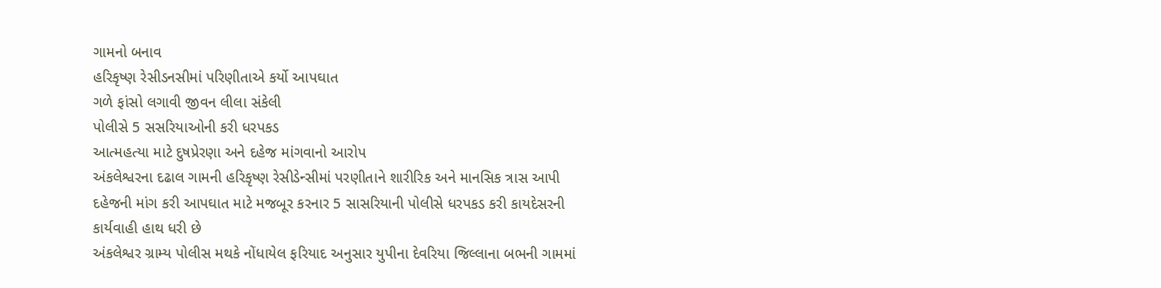ગામનો બનાવ
હરિકૃષ્ણ રેસીડનસીમાં પરિણીતાએ કર્યો આપઘાત
ગળે ફાંસો લગાવી જીવન લીલા સંકેલી
પોલીસે 5 સસરિયાઓની કરી ધરપકડ
આત્મહત્યા માટે દુષપ્રેરણા અને દહેજ માંગવાનો આરોપ
અંકલેશ્વરના દઢાલ ગામની હરિકૃષ્ણ રેસીડેન્સીમાં પરણીતાને શારીરિક અને માનસિક ત્રાસ આપી દહેજની માંગ કરી આપઘાત માટે મજબૂર કરનાર 5 સાસરિયાની પોલીસે ધરપકડ કરી કાયદેસરની કાર્યવાહી હાથ ધરી છે
અંકલેશ્વર ગ્રામ્ય પોલીસ મથકે નોંધાયેલ ફરિયાદ અનુસાર યુપીના દેવરિયા જિલ્લાના બભની ગામમાં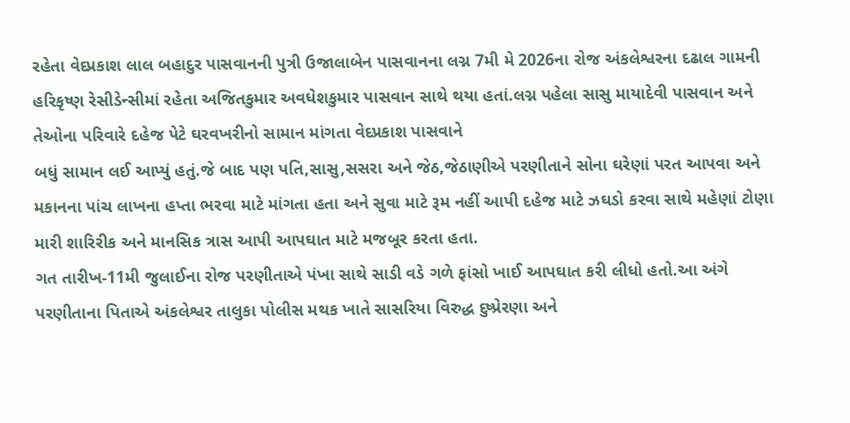રહેતા વેદપ્રકાશ લાલ બહાદુર પાસવાનની પુત્રી ઉજાલાબેન પાસવાનના લગ્ન 7મી મે 2026ના રોજ અંકલેશ્વરના દઢાલ ગામની હરિકૃષ્ણ રેસીડેન્સીમાં રહેતા અજિતકુમાર અવધેશકુમાર પાસવાન સાથે થયા હતાં.લગ્ન પહેલા સાસુ માયાદેવી પાસવાન અને તેઓના પરિવારે દહેજ પેટે ઘરવખરીનો સામાન માંગતા વેદપ્રકાશ પાસવાને
બધું સામાન લઈ આપ્યું હતું.જે બાદ પણ પતિ,સાસુ,સસરા અને જેઠ,જેઠાણીએ પરણીતાને સોના ઘરેણાં પરત આપવા અને મકાનના પાંચ લાખના હપ્તા ભરવા માટે માંગતા હતા અને સુવા માટે રૂમ નહીં આપી દહેજ માટે ઝઘડો કરવા સાથે મહેણાં ટોણા મારી શારિરીક અને માનસિક ત્રાસ આપી આપઘાત માટે મજબૂર કરતા હતા.
ગત તારીખ-11મી જુલાઈના રોજ પરણીતાએ પંખા સાથે સાડી વડે ગળે ફાંસો ખાઈ આપઘાત કરી લીધો હતો.આ અંગે પરણીતાના પિતાએ અંકલેશ્વર તાલુકા પોલીસ મથક ખાતે સાસરિયા વિરુદ્ધ દુષ્પ્રેરણા અને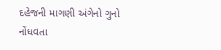દહેજની માગણી અંગેનો ગુનો નોંધવતા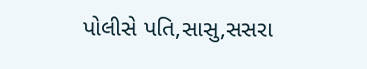પોલીસે પતિ,સાસુ,સસરા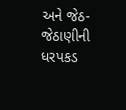અને જેઠ- જેઠાણીની ધરપકડ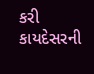કરી કાયદેસરની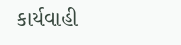કાર્યવાહી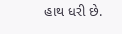હાથ ધરી છે.